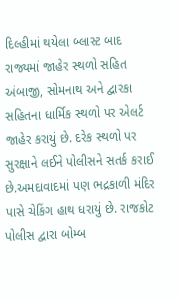દિલ્હીમાં થયેલા બ્લાસ્ટ બાદ રાજ્યમાં જાહેર સ્થળો સહિત અંબાજી, સોમનાથ અને દ્વારકા સહિતના ધાર્મિક સ્થળો પર એલર્ટ જાહેર કરાયું છે. દરેક સ્થળો પર સુરક્ષાને લઈને પોલીસને સતર્ક કરાઈ છે.અમદાવાદમાં પણ ભદ્રકાળી મંદિર પાસે ચેકિંગ હાથ ધરાયું છે. રાજકોટ પોલીસ દ્વારા બોમ્બ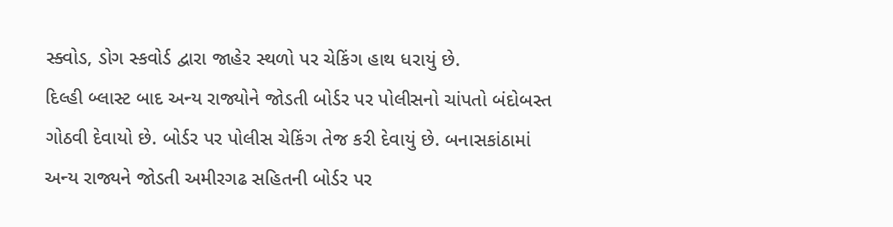સ્ક્વોડ, ડોગ સ્કવોર્ડ દ્વારા જાહેર સ્થળો પર ચેકિંગ હાથ ધરાયું છે.
દિલ્હી બ્લાસ્ટ બાદ અન્ય રાજ્યોને જોડતી બોર્ડર પર પોલીસનો ચાંપતો બંદોબસ્ત ગોઠવી દેવાયો છે. બોર્ડર પર પોલીસ ચેકિંગ તેજ કરી દેવાયું છે. બનાસકાંઠામાં અન્ય રાજ્યને જોડતી અમીરગઢ સહિતની બોર્ડર પર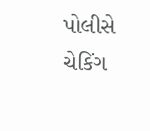પોલીસે ચેકિંગ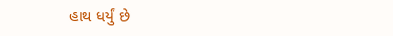હાથ ધર્યું છે